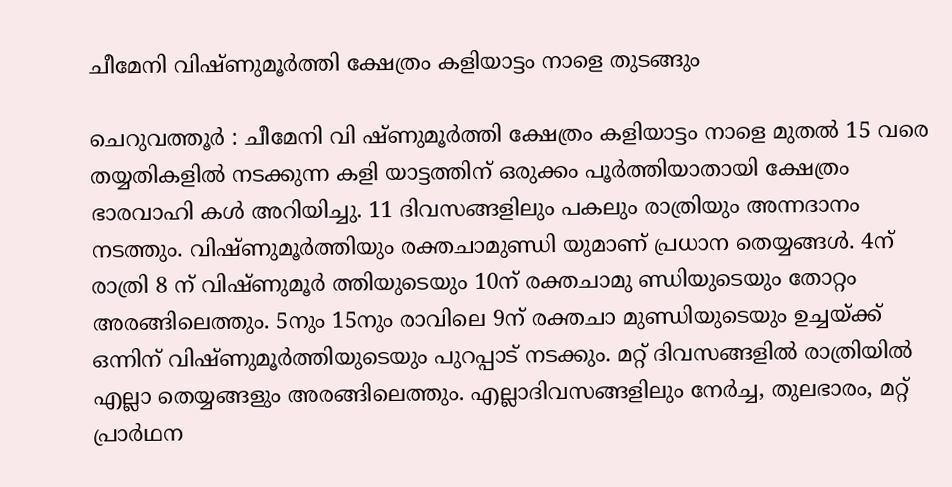ചീമേനി വിഷ്ണുമൂര്‍ത്തി ക്ഷേത്രം കളിയാട്ടം നാളെ തുടങ്ങും

ചെറുവത്തൂര്‍ : ചീമേനി വി ഷ്ണുമൂര്‍ത്തി ക്ഷേത്രം കളിയാട്ടം നാളെ മുതല്‍ 15 വരെ തയ്യതികളില്‍ നടക്കുന്ന കളി യാട്ടത്തിന് ഒരുക്കം പൂര്‍ത്തിയാതായി ക്ഷേത്രം ഭാരവാഹി കള്‍ അറിയിച്ചു. 11 ദിവസങ്ങളിലും പകലും രാത്രിയും അന്നദാനം നടത്തും. വിഷ്ണുമൂര്‍ത്തിയും രക്തചാമുണ്ഡി യുമാണ് പ്രധാന തെയ്യങ്ങള്‍. 4ന് രാത്രി 8 ന് വിഷ്ണുമൂര്‍ ത്തിയുടെയും 10ന് രക്തചാമു ണ്ഡിയുടെയും തോറ്റം അരങ്ങിലെത്തും. 5നും 15നും രാവിലെ 9ന് രക്തചാ മുണ്ഡിയുടെയും ഉച്ചയ്ക്ക് ഒന്നിന് വിഷ്ണുമൂര്‍ത്തിയുടെയും പുറപ്പാട് നടക്കും. മറ്റ് ദിവസങ്ങളില്‍ രാത്രിയില്‍ എല്ലാ തെയ്യങ്ങളും അരങ്ങിലെത്തും. എല്ലാദിവസങ്ങളിലും നേര്‍ച്ച, തുലഭാരം, മറ്റ് പ്രാര്‍ഥന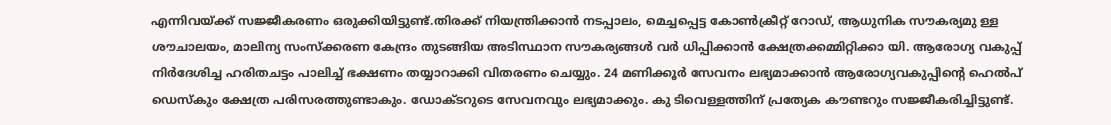എന്നിവയ്ക്ക് സജ്ജീകരണം ഒരുക്കിയിട്ടുണ്ട്.തിരക്ക് നിയന്ത്രിക്കാന്‍ നടപ്പാലം, മെച്ചപ്പെട്ട കോണ്‍ക്രീറ്റ് റോഡ്, ആധുനിക സൗകര്യമു ള്ള ശൗചാലയം, മാലിന്യ സംസ്‌ക്കരണ കേന്ദ്രം തുടങ്ങിയ അടിസ്ഥാന സൗകര്യങ്ങള്‍ വര്‍ ധിപ്പിക്കാന്‍ ക്ഷേത്രക്കമ്മിറ്റിക്കാ യി. ആരോഗ്യ വകുപ്പ് നിര്‍ദേശിച്ച ഹരിതചട്ടം പാലിച്ച് ഭക്ഷണം തയ്യാറാക്കി വിതരണം ചെയ്യും. 24 മണിക്കൂര്‍ സേവനം ലഭ്യമാക്കാന്‍ ആരോഗ്യവകുപ്പിന്റെ ഹെല്‍പ് ഡെസ്‌കും ക്ഷേത്ര പരിസരത്തുണ്ടാകും. ഡോക്ടറുടെ സേവനവും ലഭ്യമാക്കും. കു ടിവെള്ളത്തിന് പ്രത്യേക കൗണ്ടറും സജ്ജീകരിച്ചിട്ടുണ്ട്.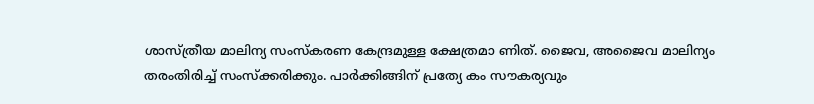ശാസ്ത്രീയ മാലിന്യ സംസ്‌കരണ കേന്ദ്രമുള്ള ക്ഷേത്രമാ ണിത്. ജൈവ, അജൈവ മാലിന്യം തരംതിരിച്ച് സംസ്‌ക്കരിക്കും. പാര്‍ക്കിങ്ങിന് പ്രത്യേ കം സൗകര്യവും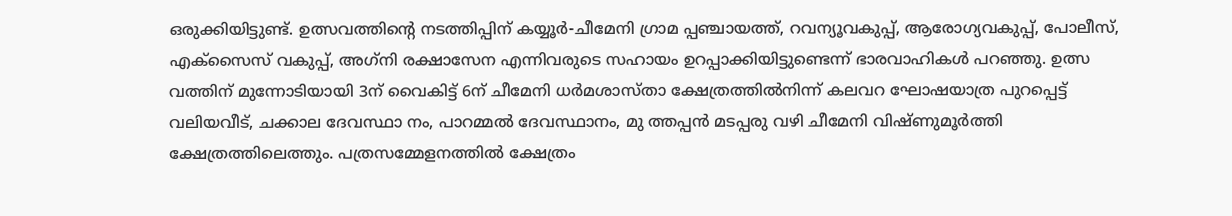ഒരുക്കിയിട്ടുണ്ട്. ഉത്സവത്തിന്റെ നടത്തിപ്പിന് കയ്യൂര്‍-ചീമേനി ഗ്രാമ പ്പഞ്ചായത്ത്, റവന്യൂവകുപ്പ്, ആരോഗ്യവകുപ്പ്, പോലീസ്, എക്‌സൈസ് വകുപ്പ്, അഗ്‌നി രക്ഷാസേന എന്നിവരുടെ സഹായം ഉറപ്പാക്കിയിട്ടുണ്ടെന്ന് ഭാരവാഹികള്‍ പറഞ്ഞു. ഉത്സ വത്തിന് മുന്നോടിയായി 3ന് വൈകിട്ട് 6ന് ചീമേനി ധര്‍മശാസ്താ ക്ഷേത്രത്തില്‍നിന്ന് കലവറ ഘോഷയാത്ര പുറപ്പെട്ട് വലിയവീട്, ചക്കാല ദേവസ്ഥാ നം, പാറമ്മല്‍ ദേവസ്ഥാനം, മു ത്തപ്പന്‍ മടപ്പരു വഴി ചീമേനി വിഷ്ണുമൂര്‍ത്തി ക്ഷേത്രത്തിലെത്തും. പത്രസമ്മേളനത്തില്‍ ക്ഷേത്രം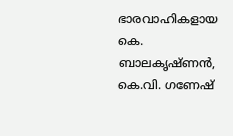ഭാരവാഹികളായ കെ. ബാലകൃഷ്ണന്‍, കെ.വി. ഗണേഷ്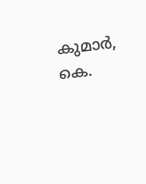കുമാര്‍, കെ.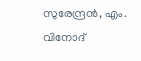സുരേന്ദ്രന്‍, എം. വിനോദ്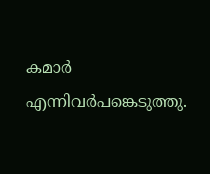കമാര്‍ എന്നിവര്‍പങ്കെടുത്തു.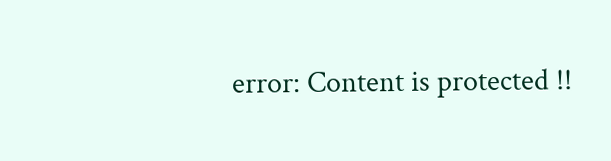error: Content is protected !!